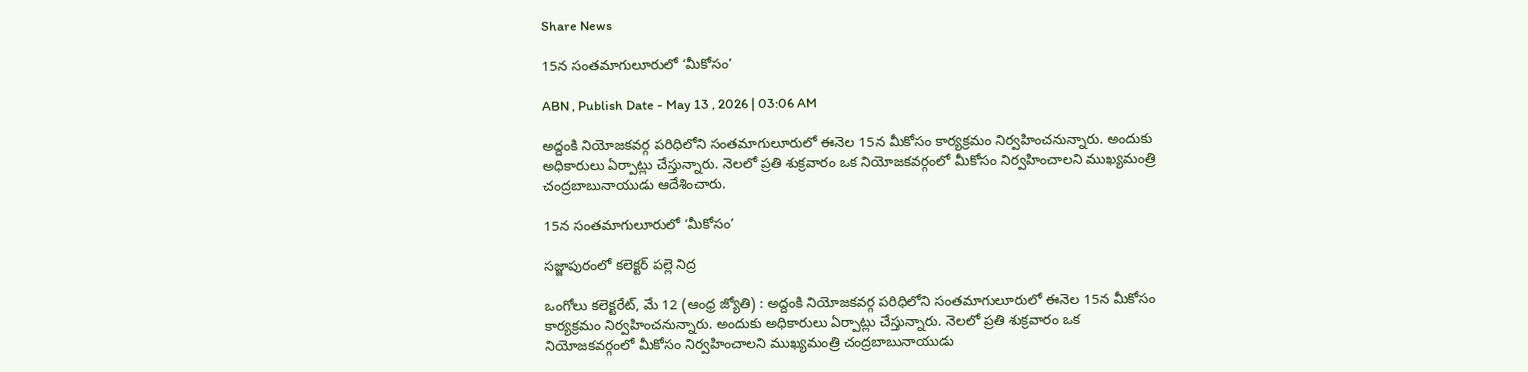Share News

15న సంతమాగులూరులో ‘మీకోసం’

ABN , Publish Date - May 13 , 2026 | 03:06 AM

అద్దంకి నియోజకవర్గ పరిధిలోని సంతమాగులూరులో ఈనెల 15న మీకోసం కార్యక్రమం నిర్వహించనున్నారు. అందుకు అధికారులు ఏర్పాట్లు చేస్తున్నారు. నెలలో ప్రతి శుక్రవారం ఒక నియోజకవర్గంలో మీకోసం నిర్వహించాలని ముఖ్యమంత్రి చంద్రబాబునాయుడు ఆదేశించారు.

15న సంతమాగులూరులో ‘మీకోసం’

సజ్జాపురంలో కలెక్టర్‌ పల్లె నిద్ర

ఒంగోలు కలెక్టరేట్‌, మే 12 (ఆంధ్ర జ్యోతి) : అద్దంకి నియోజకవర్గ పరిధిలోని సంతమాగులూరులో ఈనెల 15న మీకోసం కార్యక్రమం నిర్వహించనున్నారు. అందుకు అధికారులు ఏర్పాట్లు చేస్తున్నారు. నెలలో ప్రతి శుక్రవారం ఒక నియోజకవర్గంలో మీకోసం నిర్వహించాలని ముఖ్యమంత్రి చంద్రబాబునాయుడు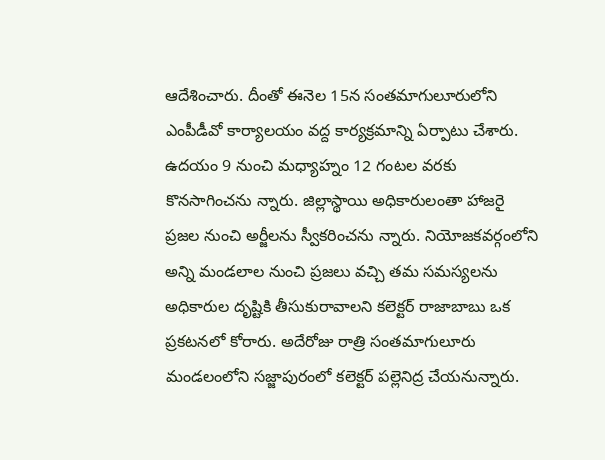ఆదేశించారు. దీంతో ఈనెల 15న సంతమాగులూరులోని ఎంపీడీవో కార్యాలయం వద్ద కార్యక్రమాన్ని ఏర్పాటు చేశారు. ఉదయం 9 నుంచి మధ్యాహ్నం 12 గంటల వరకు కొనసాగించను న్నారు. జిల్లాస్థాయి అధికారులంతా హాజరై ప్రజల నుంచి అర్జీలను స్వీకరించను న్నారు. నియోజకవర్గంలోని అన్ని మండలాల నుంచి ప్రజలు వచ్చి తమ సమస్యలను అధికారుల దృష్టికి తీసుకురావాలని కలెక్టర్‌ రాజాబాబు ఒక ప్రకటనలో కోరారు. అదేరోజు రాత్రి సంతమాగులూరు మండలంలోని సజ్జాపురంలో కలెక్టర్‌ పల్లెనిద్ర చేయనున్నారు.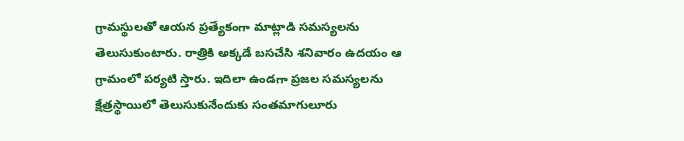గ్రామస్థులతో ఆయన ప్రత్యేకంగా మాట్లాడి సమస్యలను తెలుసుకుంటారు. రాత్రికి అక్కడే బసచేసి శనివారం ఉదయం ఆ గ్రామంలో పర్యటి స్తారు. ఇదిలా ఉండగా ప్రజల సమస్యలను క్షేత్రస్థాయిలో తెలుసుకునేందుకు సంతమాగులూరు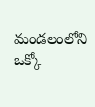మండలంలోని ఒక్కో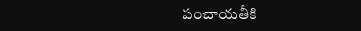పంచాయతీకి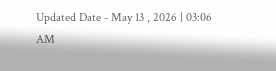Updated Date - May 13 , 2026 | 03:06 AM